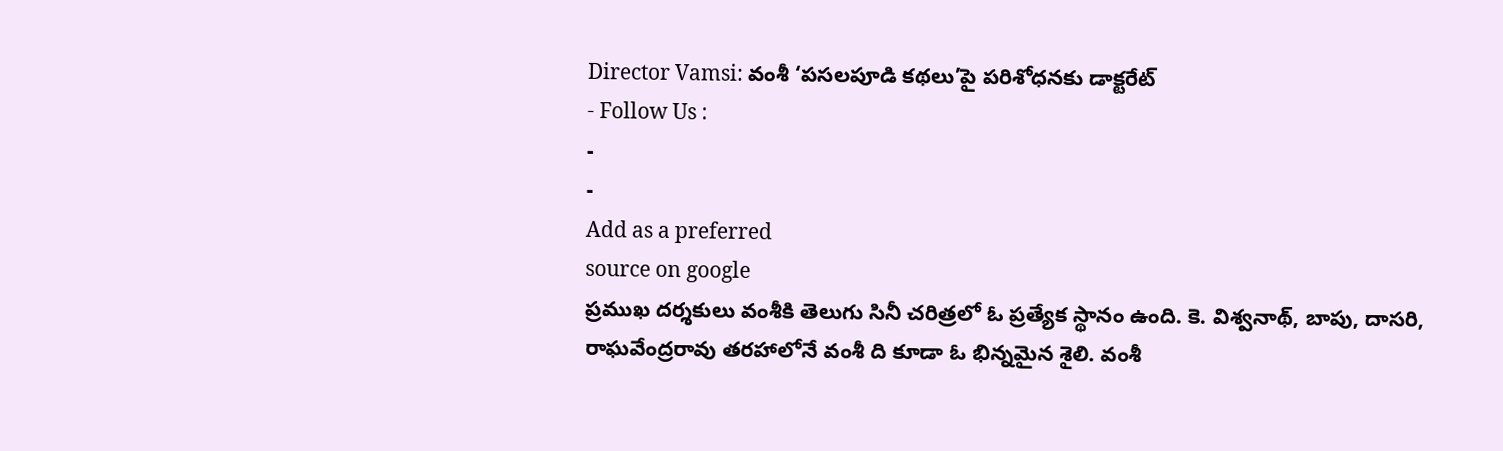Director Vamsi: వంశీ ‘పసలపూడి కథలు’పై పరిశోధనకు డాక్టరేట్
- Follow Us :
-
-
Add as a preferred
source on google
ప్రముఖ దర్శకులు వంశీకి తెలుగు సినీ చరిత్రలో ఓ ప్రత్యేక స్థానం ఉంది. కె. విశ్వనాథ్, బాపు, దాసరి, రాఘవేంద్రరావు తరహాలోనే వంశీ ది కూడా ఓ భిన్నమైన శైలి. వంశీ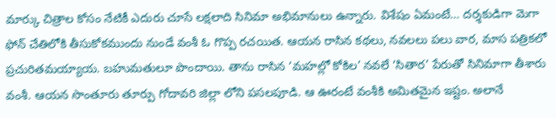మార్కు చిత్రాల కోసం నేటికీ ఎదురు చూసే లక్షలాది సినిమా అభిమానులు ఉన్నారు. విశేషం ఏమంటే… దర్శకుడిగా మెగా ఫోన్ చేతిలోకి తీసుకోకముందు నుండే వంశీ ఓ గొప్ప రచయిత. ఆయన రాసిన కథలు, నవలలు పలు వార, మాస పత్రికలో ప్రచురితమయ్యాయ. బహుమతులూ పొందాయి. తాను రాసిన ‘మహల్లో కోకిల’ నవలే ‘సితార’ పేరుతో సినిమాగా తీశారు వంశీ. ఆయన సొంతూరు తూర్పు గోదావరి జిల్లా లోని పసలపూడి. ఆ ఊరంటే వంశీకి అమితమైన ఇష్టం. అలానే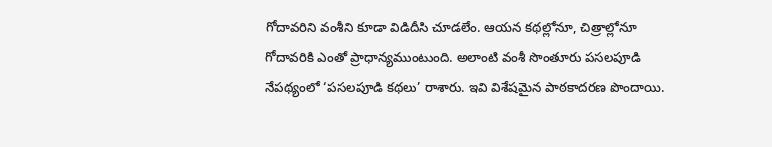గోదావరిని వంశీని కూడా విడిదీసి చూడలేం. ఆయన కథల్లోనూ, చిత్రాల్లోనూ గోదావరికి ఎంతో ప్రాధాన్యముంటుంది. అలాంటి వంశీ సొంతూరు పసలపూడి నేపథ్యంలో ‘పసలపూడి కథలు’ రాశారు. ఇవి విశేషమైన పాఠకాదరణ పొందాయి.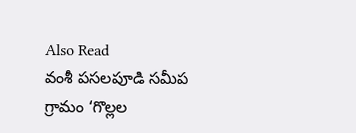Also Read
వంశీ పసలపూడి సమీప గ్రామం ‘గొల్లల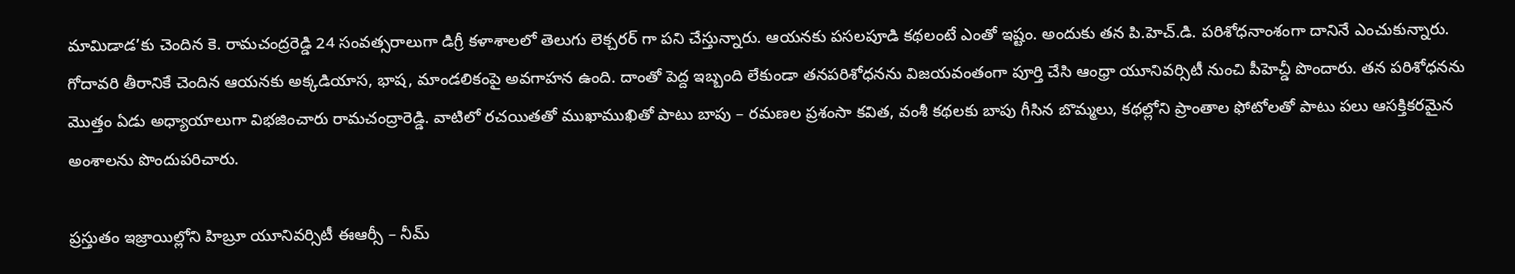మామిడాడ’కు చెందిన కె. రామచంద్రరెడ్డి 24 సంవత్సరాలుగా డిగ్రీ కళాశాలలో తెలుగు లెక్చరర్ గా పని చేస్తున్నారు. ఆయనకు పసలపూడి కథలంటే ఎంతో ఇష్టం. అందుకు తన పి.హెచ్.డి. పరిశోధనాంశంగా దానినే ఎంచుకున్నారు. గోదావరి తీరానికే చెందిన ఆయనకు అక్కడియాస, భాష, మాండలికంపై అవగాహన ఉంది. దాంతో పెద్ద ఇబ్బంది లేకుండా తనపరిశోధనను విజయవంతంగా పూర్తి చేసి ఆంధ్రా యూనివర్సిటీ నుంచి పీహెచ్డీ పొందారు. తన పరిశోధనను మొత్తం ఏడు అధ్యాయాలుగా విభజించారు రామచంద్రారెడ్డి. వాటిలో రచయితతో ముఖాముఖితో పాటు బాపు – రమణల ప్రశంసా కవిత, వంశీ కథలకు బాపు గీసిన బొమ్మలు, కథల్లోని ప్రాంతాల ఫోటోలతో పాటు పలు ఆసక్తికరమైన అంశాలను పొందుపరిచారు.

ప్రస్తుతం ఇజ్రాయిల్లోని హిబ్రూ యూనివర్సిటీ ఈఆర్సీ – నీమ్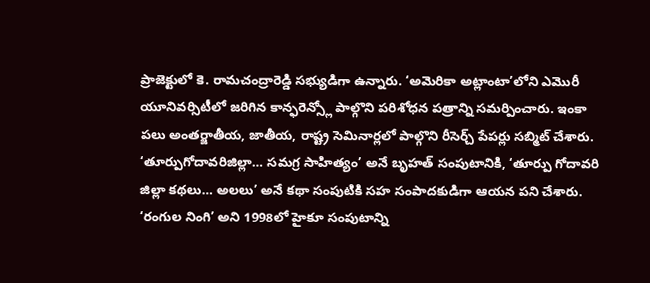ప్రాజెక్టులో కె. రామచంద్రారెడ్డి సభ్యుడిగా ఉన్నారు. ‘అమెరికా అట్లాంటా’లోని ఎమొరీ యూనివర్సిటీలో జరిగిన కాన్ఫరెన్స్లో పాల్గొని పరిశోధన పత్రాన్ని సమర్పించారు. ఇంకా పలు అంతర్జాతీయ, జాతీయ, రాష్ట్ర సెమినార్లలో పాల్గొని రీసెర్చ్ పేపర్లు సబ్మిట్ చేశారు. ‘తూర్పుగోదావరిజిల్లా… సమగ్ర సాహిత్యం’ అనే బృహత్ సంపుటానికి, ‘తూర్పు గోదావరి జిల్లా కథలు… అలలు’ అనే కథా సంపుటికి సహ సంపాదకుడిగా ఆయన పని చేశారు. ‘రంగుల నింగి’ అని 1998లో హైకూ సంపుటాన్ని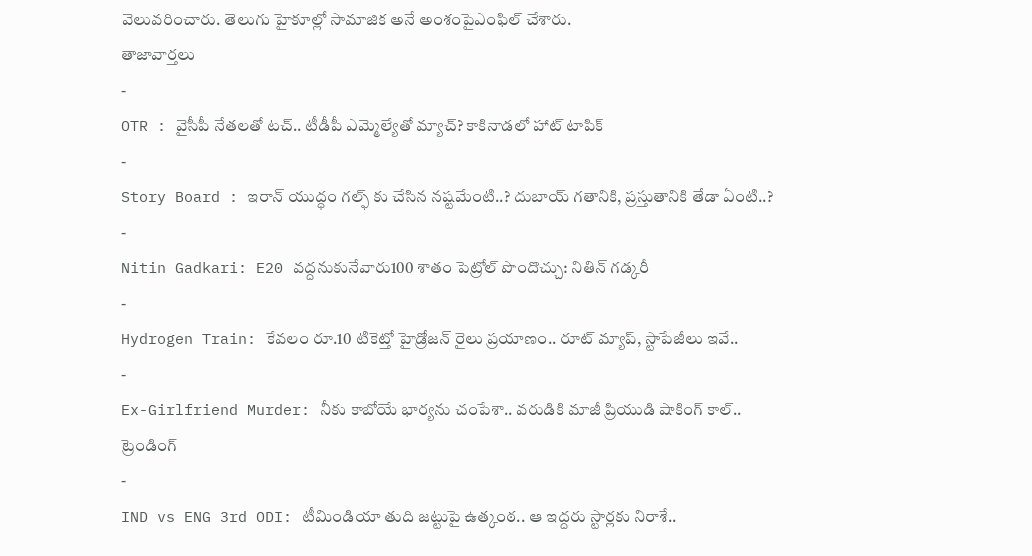వెలువరించారు. తెలుగు హైకూల్లో సామాజిక అనే అంశంపైఎంఫిల్ చేశారు.
తాజావార్తలు
-
OTR : వైసీపీ నేతలతో టచ్.. టీడీపీ ఎమ్మెల్యేతో మ్యాచ్? కాకినాడలో హాట్ టాపిక్
-
Story Board : ఇరాన్ యుద్ధం గల్ఫ్ కు చేసిన నష్టమేంటి..? దుబాయ్ గతానికి, ప్రస్తుతానికి తేడా ఏంటి..?
-
Nitin Gadkari: E20 వద్దనుకునేవారు100 శాతం పెట్రోల్ పొందొచ్చు: నితిన్ గడ్కరీ
-
Hydrogen Train: కేవలం రూ.10 టికెట్తో హైడ్రోజన్ రైలు ప్రయాణం.. రూట్ మ్యాప్, స్టాపేజీలు ఇవే..
-
Ex-Girlfriend Murder: నీకు కాబోయే భార్యను చంపేశా.. వరుడికి మాజీ ప్రియుడి షాకింగ్ కాల్..
ట్రెండింగ్
-
IND vs ENG 3rd ODI: టీమిండియా తుది జట్టుపై ఉత్కంఠ.. ఆ ఇద్దరు స్టార్లకు నిరాశే..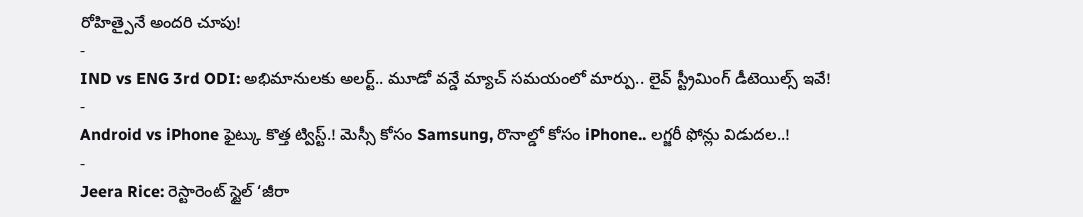రోహిత్పైనే అందరి చూపు!
-
IND vs ENG 3rd ODI: అభిమానులకు అలర్ట్.. మూడో వన్డే మ్యాచ్ సమయంలో మార్పు.. లైవ్ స్ట్రీమింగ్ డీటెయిల్స్ ఇవే!
-
Android vs iPhone ఫైట్కు కొత్త ట్విస్ట్.! మెస్సీ కోసం Samsung, రొనాల్డో కోసం iPhone.. లగ్జరీ ఫోన్లు విడుదల..!
-
Jeera Rice: రెస్టారెంట్ స్టైల్ ‘జీరా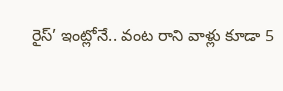రైస్’ ఇంట్లోనే.. వంట రాని వాళ్లు కూడా 5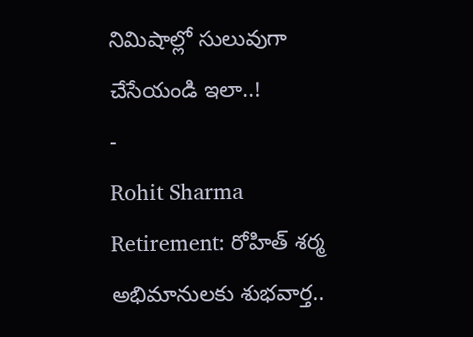నిమిషాల్లో సులువుగా చేసేయండి ఇలా..!
-
Rohit Sharma Retirement: రోహిత్ శర్మ అభిమానులకు శుభవార్త..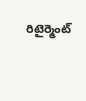రిటైర్మెంట్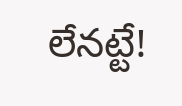లేనట్టే!